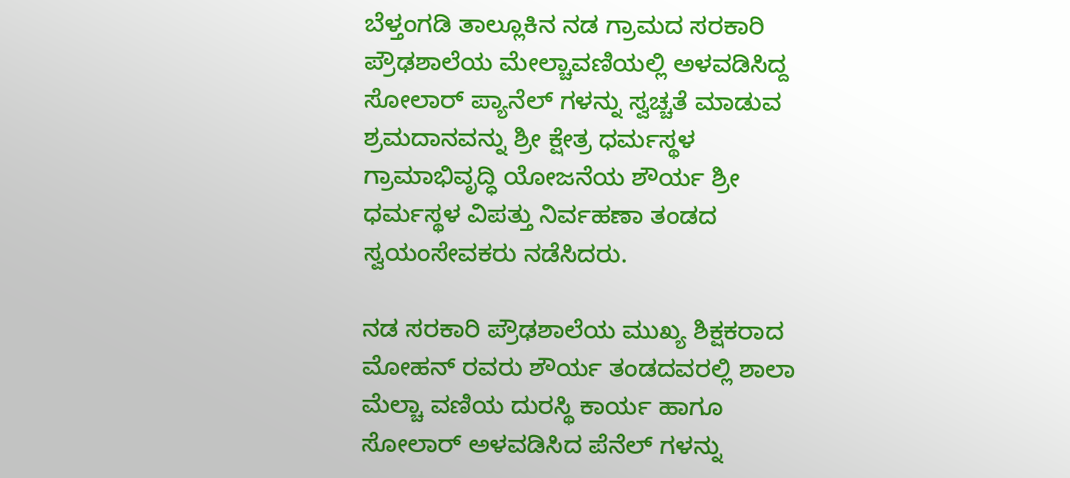ಬೆಳ್ತಂಗಡಿ ತಾಲ್ಲೂಕಿನ ನಡ ಗ್ರಾಮದ ಸರಕಾರಿ ಪ್ರೌಢಶಾಲೆಯ ಮೇಲ್ಚಾವಣಿಯಲ್ಲಿ ಅಳವಡಿಸಿದ್ದ ಸೋಲಾರ್ ಪ್ಯಾನೆಲ್ ಗಳನ್ನು ಸ್ವಚ್ಚತೆ ಮಾಡುವ ಶ್ರಮದಾನವನ್ನು ಶ್ರೀ ಕ್ಷೇತ್ರ ಧರ್ಮಸ್ಥಳ ಗ್ರಾಮಾಭಿವೃದ್ಧಿ ಯೋಜನೆಯ ಶೌರ್ಯ ಶ್ರೀ ಧರ್ಮಸ್ಥಳ ವಿಪತ್ತು ನಿರ್ವಹಣಾ ತಂಡದ ಸ್ವಯಂಸೇವಕರು ನಡೆಸಿದರು.

ನಡ ಸರಕಾರಿ ಪ್ರೌಢಶಾಲೆಯ ಮುಖ್ಯ ಶಿಕ್ಷಕರಾದ ಮೋಹನ್ ರವರು ಶೌರ್ಯ ತಂಡದವರಲ್ಲಿ ಶಾಲಾ ಮೆಲ್ಚಾ ವಣಿಯ ದುರಸ್ಥಿ ಕಾರ್ಯ ಹಾಗೂ ಸೋಲಾರ್ ಅಳವಡಿಸಿದ ಪೆನೆಲ್ ಗಳನ್ನು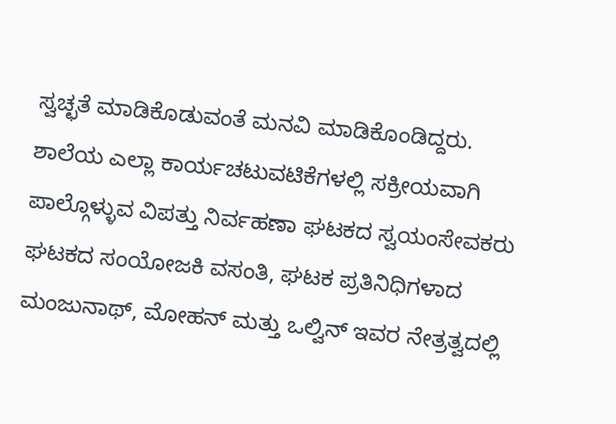ಸ್ವಚ್ಛತೆ ಮಾಡಿಕೊಡುವಂತೆ ಮನವಿ ಮಾಡಿಕೊಂಡಿದ್ದರು.
ಶಾಲೆಯ ಎಲ್ಲಾ ಕಾರ್ಯಚಟುವಟಿಕೆಗಳಲ್ಲಿ ಸಕ್ರೀಯವಾಗಿ ಪಾಲ್ಗೊಳ್ಳುವ ವಿಪತ್ತು ನಿರ್ವಹಣಾ ಘಟಕದ ಸ್ವಯಂಸೇವಕರು ಘಟಕದ ಸಂಯೋಜಕಿ ವಸಂತಿ, ಘಟಕ ಪ್ರತಿನಿಧಿಗಳಾದ ಮಂಜುನಾಥ್, ಮೋಹನ್ ಮತ್ತು ಒಲ್ವಿನ್ ಇವರ ನೇತ್ರತ್ವದಲ್ಲಿ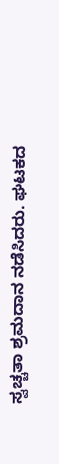ಸ್ವಚ್ಚತಾ ಶ್ರಮದಾನ ನಡೆಸಿದರು. ಘಟಕದ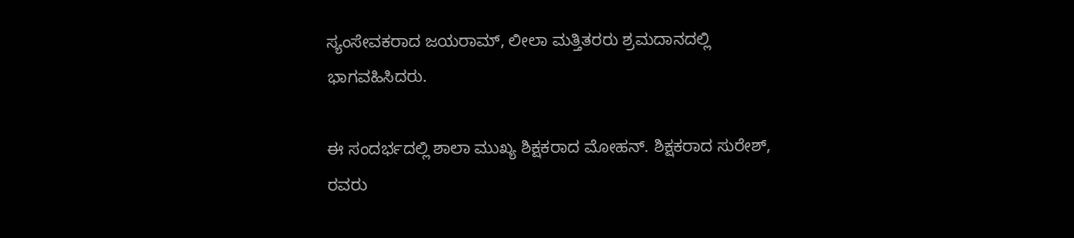ಸ್ಯಂಸೇವಕರಾದ ಜಯರಾಮ್, ಲೀಲಾ ಮತ್ತಿತರರು ಶ್ರಮದಾನದಲ್ಲಿ ಭಾಗವಹಿಸಿದರು.

ಈ ಸಂದರ್ಭದಲ್ಲಿ ಶಾಲಾ ಮುಖ್ಯ ಶಿಕ್ಷಕರಾದ ಮೋಹನ್. ಶಿಕ್ಷಕರಾದ ಸುರೇಶ್, ರವರು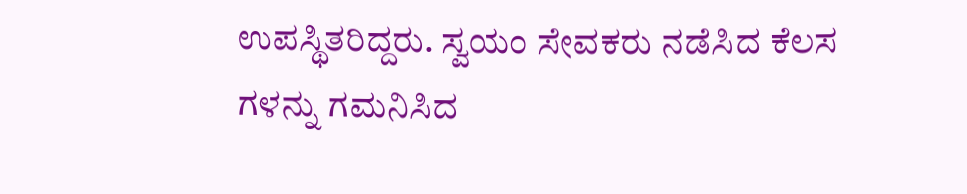ಉಪಸ್ಥಿತರಿದ್ದರು. ಸ್ವಯಂ ಸೇವಕರು ನಡೆಸಿದ ಕೆಲಸ ಗಳನ್ನು ಗಮನಿಸಿದ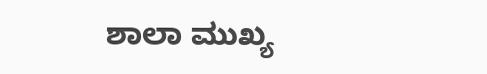ಶಾಲಾ ಮುಖ್ಯ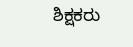ಶಿಕ್ಷಕರು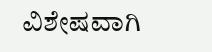ವಿಶೇಷವಾಗಿ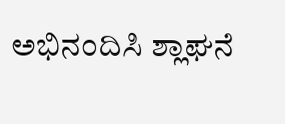ಅಭಿನಂದಿಸಿ ಶ್ಲಾಘನೆ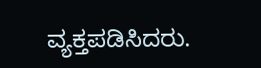ವ್ಯಕ್ತಪಡಿಸಿದರು.